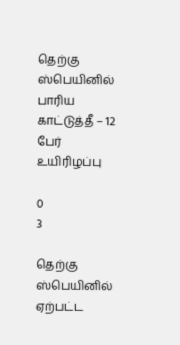தெற்கு ஸ்பெயினில் பாரிய காட்டுத்தீ – 12 பேர் உயிரிழப்பு

0
3

தெற்கு ஸ்பெயினில் ஏற்பட்ட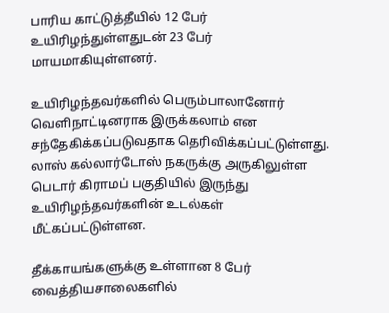பாரிய காட்டுத்தீயில் 12 பேர் உயிரிழந்துள்ளதுடன் 23 பேர் மாயமாகியுள்ளனர்.

உயிரிழந்தவர்களில் பெரும்பாலானோர் வெளிநாட்டினராக இருக்கலாம் என சந்தேகிக்கப்படுவதாக தெரிவிக்கப்பட்டுள்ளது. லாஸ் கல்லார்டோஸ் நகருக்கு அருகிலுள்ள பெடார் கிராமப் பகுதியில் இருந்து உயிரிழந்தவர்களின் உடல்கள் மீட்கப்பட்டுள்ளன.

தீக்காயங்களுக்கு உள்ளான 8 பேர் வைத்தியசாலைகளில்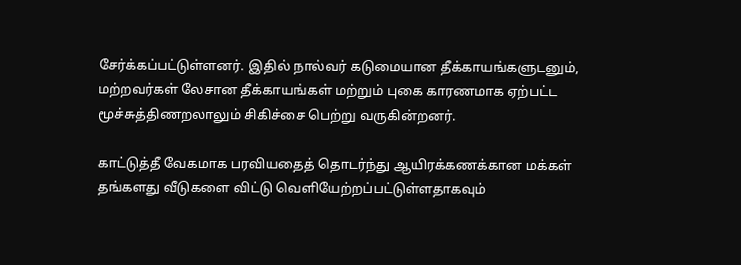சேர்க்கப்பட்டுள்ளனர். இதில் நால்வர் கடுமையான தீக்காயங்களுடனும், மற்றவர்கள் லேசான தீக்காயங்கள் மற்றும் புகை காரணமாக ஏற்பட்ட மூச்சுத்திணறலாலும் சிகிச்சை பெற்று வருகின்றனர்.

காட்டுத்தீ வேகமாக பரவியதைத் தொடர்ந்து ஆயிரக்கணக்கான மக்கள் தங்களது வீடுகளை விட்டு வெளியேற்றப்பட்டுள்ளதாகவும்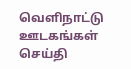வெளிநாட்டு ஊடகங்கள் செய்தி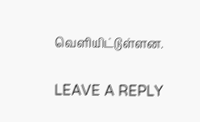வெளியிட்டுள்ளன.

LEAVE A REPLY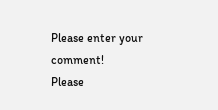Please enter your comment!
Please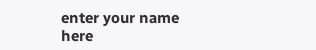enter your name here